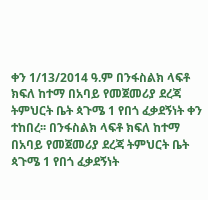ቀን 1/13/2014 ዓ.ም በንፋስልክ ላፍቶ ክፍለ ከተማ በአባይ የመጀመሪያ ደረጃ ትምህርት ቤት ጳጉሜ 1 የበጎ ፈቃደኝነት ቀን ተከበረ፡፡ በንፋስልክ ላፍቶ ክፍለ ከተማ በአባይ የመጀመሪያ ደረጃ ትምህርት ቤት ጳጉሜ 1 የበጎ ፈቃደኝነት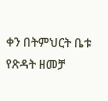ቀን በትምህርት ቤቱ የጽዳት ዘመቻ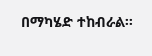በማካሄድ ተከብራል፡፡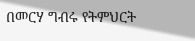በመርሃ ግብሩ የትምህርት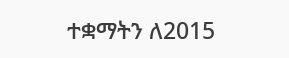ተቋማትን ለ2015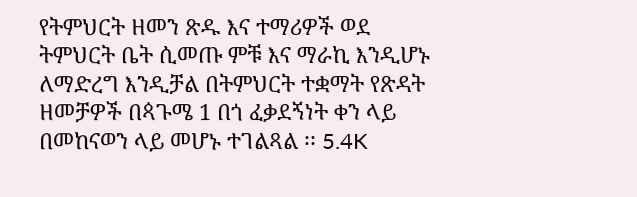የትምህርት ዘመን ጽዱ እና ተማሪዎች ወደ ትምህርት ቤት ሲመጡ ምቹ እና ማራኪ እንዲሆኑ ለማድረግ እንዲቻል በትምህርት ተቋማት የጽዳት ዘመቻዎች በጳጉሜ 1 በጎ ፈቃደኝነት ቀን ላይ በመከናወን ላይ መሆኑ ተገልጻል ፡፡ 5.4K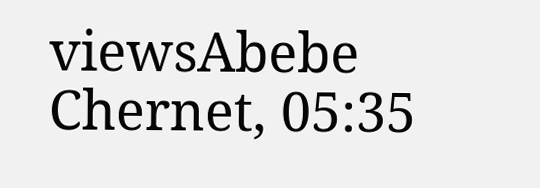viewsAbebe Chernet, 05:35